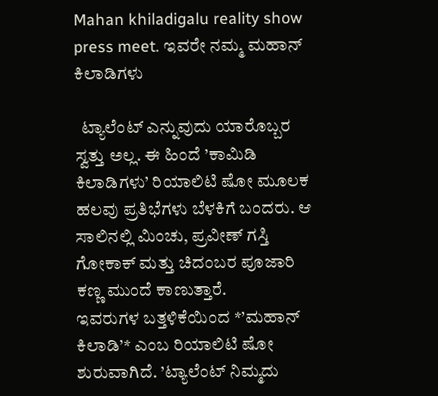Mahan khiladigalu reality show press meet. ಇವರೇ ನಮ್ಮ ಮಹಾನ್ ಕಿಲಾಡಿಗಳು

  ಟ್ಯಾಲೆಂಟ್ ಎನ್ನುವುದು ಯಾರೊಬ್ಬರ ಸ್ವತ್ತು ಅಲ್ಲ. ಈ ಹಿಂದೆ ’ಕಾಮಿಡಿ ಕಿಲಾಡಿಗಳು’ ರಿಯಾಲಿಟಿ ಷೋ ಮೂಲಕ ಹಲವು ಪ್ರತಿಭೆಗಳು ಬೆಳಕಿಗೆ ಬಂದರು. ಆ ಸಾಲಿನಲ್ಲಿ ಮಿಂಚು, ಪ್ರವೀಣ್ ಗಸ್ತಿ ಗೋಕಾಕ್ ಮತ್ತು ಚಿದಂಬರ ಪೂಜಾರಿ ಕಣ್ಣ ಮುಂದೆ ಕಾಣುತ್ತಾರೆ.
ಇವರುಗಳ ಬತ್ತಳಿಕೆಯಿಂದ *’ಮಹಾನ್ ಕಿಲಾಡಿ’* ಎಂಬ ರಿಯಾಲಿಟಿ ಷೋ ಶುರುವಾಗಿದೆ. ’ಟ್ಯಾಲೆಂಟ್ ನಿಮ್ಮದು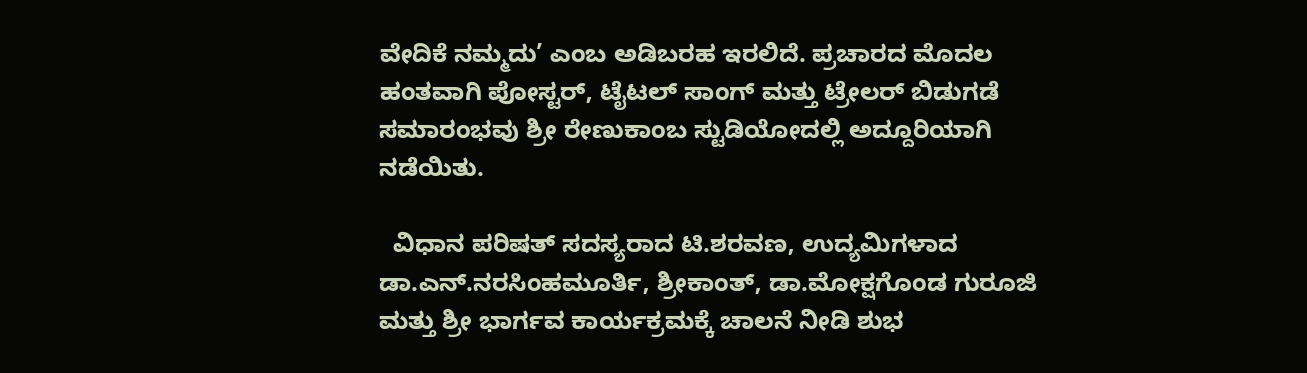ವೇದಿಕೆ ನಮ್ಮದು’ ಎಂಬ ಅಡಿಬರಹ ಇರಲಿದೆ. ಪ್ರಚಾರದ ಮೊದಲ ಹಂತವಾಗಿ ಪೋಸ್ಟರ್, ಟೈಟಲ್ ಸಾಂಗ್ ಮತ್ತು ಟ್ರೇಲರ್ ಬಿಡುಗಡೆ ಸಮಾರಂಭವು ಶ್ರೀ ರೇಣುಕಾಂಬ ಸ್ಟುಡಿಯೋದಲ್ಲಿ ಅದ್ದೂರಿಯಾಗಿ ನಡೆಯಿತು.

  ವಿಧಾನ ಪರಿಷತ್ ಸದಸ್ಯರಾದ ಟಿ.ಶರವಣ, ಉದ್ಯಮಿಗಳಾದ ಡಾ.ಎನ್.ನರಸಿಂಹಮೂರ್ತಿ, ಶ್ರೀಕಾಂತ್, ಡಾ.ಮೋಕ್ಷಗೊಂಡ ಗುರೂಜಿ ಮತ್ತು ಶ್ರೀ ಭಾರ್ಗವ ಕಾರ್ಯಕ್ರಮಕ್ಕೆ ಚಾಲನೆ ನೀಡಿ ಶುಭ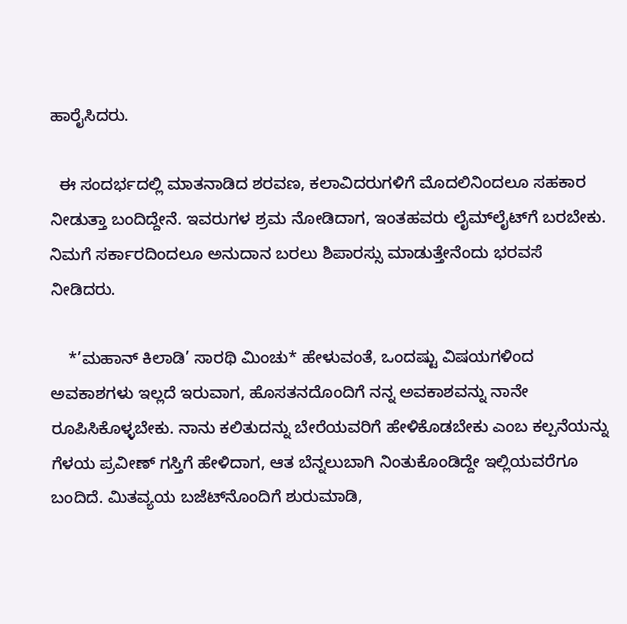ಹಾರೈಸಿದರು.

  ಈ ಸಂದರ್ಭದಲ್ಲಿ ಮಾತನಾಡಿದ ಶರವಣ, ಕಲಾವಿದರುಗಳಿಗೆ ಮೊದಲಿನಿಂದಲೂ ಸಹಕಾರ ನೀಡುತ್ತಾ ಬಂದಿದ್ದೇನೆ. ಇವರುಗಳ ಶ್ರಮ ನೋಡಿದಾಗ, ಇಂತಹವರು ಲೈಮ್‌ಲೈಟ್‌ಗೆ ಬರಬೇಕು. ನಿಮಗೆ ಸರ್ಕಾರದಿಂದಲೂ ಅನುದಾನ ಬರಲು ಶಿಪಾರಸ್ಸು ಮಾಡುತ್ತೇನೆಂದು ಭರವಸೆ ನೀಡಿದರು.

    *’ಮಹಾನ್ ಕಿಲಾಡಿ’ ಸಾರಥಿ ಮಿಂಚು* ಹೇಳುವಂತೆ, ಒಂದಷ್ಟು ವಿಷಯಗಳಿಂದ ಅವಕಾಶಗಳು ಇಲ್ಲದೆ ಇರುವಾಗ, ಹೊಸತನದೊಂದಿಗೆ ನನ್ನ ಅವಕಾಶವನ್ನು ನಾನೇ ರೂಪಿಸಿಕೊಳ್ಳಬೇಕು. ನಾನು ಕಲಿತುದನ್ನು ಬೇರೆಯವರಿಗೆ ಹೇಳಿಕೊಡಬೇಕು ಎಂಬ ಕಲ್ಪನೆಯನ್ನು ಗೆಳಯ ಪ್ರವೀಣ್ ಗಸ್ತಿಗೆ ಹೇಳಿದಾಗ, ಆತ ಬೆನ್ನಲುಬಾಗಿ ನಿಂತುಕೊಂಡಿದ್ದೇ ಇಲ್ಲಿಯವರೆಗೂ ಬಂದಿದೆ. ಮಿತವ್ಯಯ ಬಜೆಟ್‌ನೊಂದಿಗೆ ಶುರುಮಾಡಿ,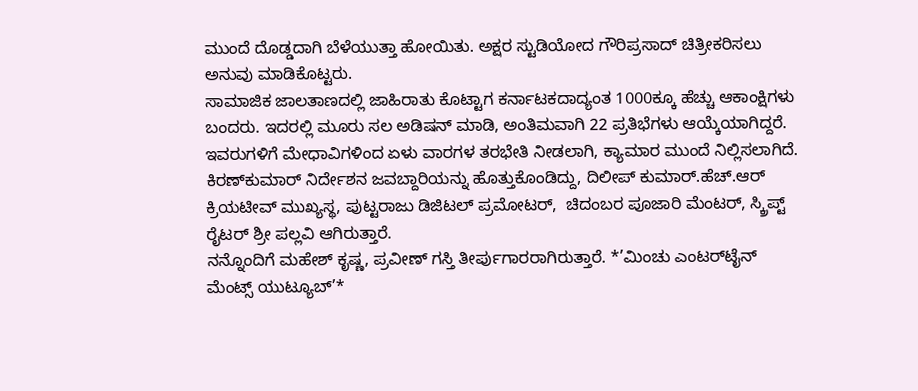ಮುಂದೆ ದೊಡ್ಡದಾಗಿ ಬೆಳೆಯುತ್ತಾ ಹೋಯಿತು. ಅಕ್ಷರ ಸ್ಟುಡಿಯೋದ ಗೌರಿಪ್ರಸಾದ್ ಚಿತ್ರೀಕರಿಸಲು ಅನುವು ಮಾಡಿಕೊಟ್ಟರು.
ಸಾಮಾಜಿಕ ಜಾಲತಾಣದಲ್ಲಿ ಜಾಹಿರಾತು ಕೊಟ್ಟಾಗ ಕರ್ನಾಟಕದಾದ್ಯಂತ 1000ಕ್ಕೂ ಹೆಚ್ಚು ಆಕಾಂಕ್ಷಿಗಳು ಬಂದರು. ಇದರಲ್ಲಿ ಮೂರು ಸಲ ಅಡಿಷನ್ ಮಾಡಿ, ಅಂತಿಮವಾಗಿ 22 ಪ್ರತಿಭೆಗಳು ಆಯ್ಕೆಯಾಗಿದ್ದರೆ. ಇವರುಗಳಿಗೆ ಮೇಧಾವಿಗಳಿಂದ ಏಳು ವಾರಗಳ ತರಭೇತಿ ನೀಡಲಾಗಿ, ಕ್ಯಾಮಾರ ಮುಂದೆ ನಿಲ್ಲಿಸಲಾಗಿದೆ. ಕಿರಣ್‌ಕುಮಾರ್ ನಿರ್ದೇಶನ ಜವಬ್ದಾರಿಯನ್ನು ಹೊತ್ತುಕೊಂಡಿದ್ದು, ದಿಲೀಪ್ ಕುಮಾರ್.ಹೆಚ್.ಆರ್ ಕ್ರಿಯಟೀವ್ ಮುಖ್ಯಸ್ಥ, ಪುಟ್ಟರಾಜು ಡಿಜಿಟಲ್ ಪ್ರಮೋಟರ್,  ಚಿದಂಬರ ಪೂಜಾರಿ ಮೆಂಟರ್, ಸ್ಕ್ರಿಪ್ಟ್ ರೈಟರ್ ಶ್ರೀ ಪಲ್ಲವಿ ಆಗಿರುತ್ತಾರೆ.
ನನ್ನೊಂದಿಗೆ ಮಹೇಶ್ ಕೃಷ್ಣ, ಪ್ರವೀಣ್ ಗಸ್ತಿ ತೀರ್ಪುಗಾರರಾಗಿರುತ್ತಾರೆ. *’ಮಿಂಚು ಎಂಟರ್‌ಟೈನ್ ಮೆಂಟ್ಸ್ ಯುಟ್ಯೂಬ್’*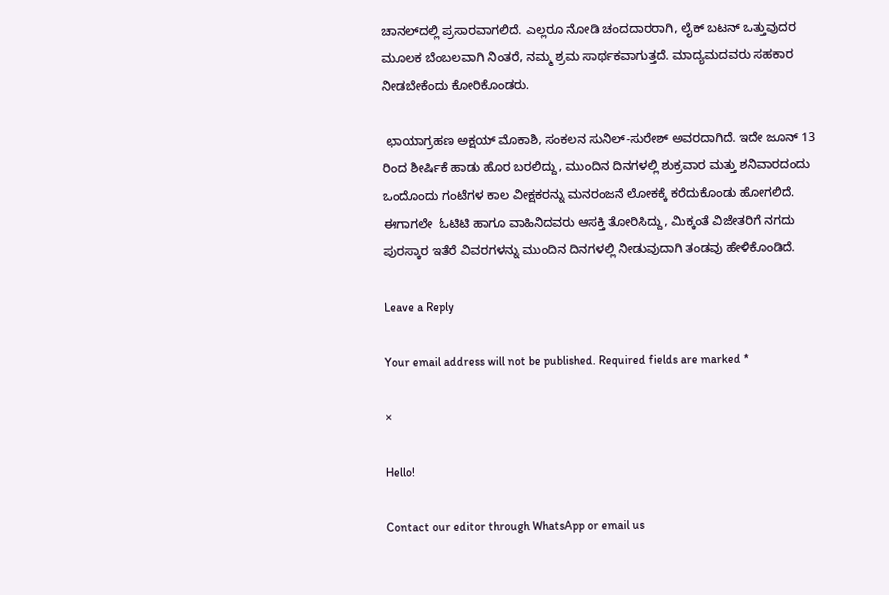ಚಾನಲ್‌ದಲ್ಲಿ ಪ್ರಸಾರವಾಗಲಿದೆ. ಎಲ್ಲರೂ ನೋಡಿ ಚಂದದಾರರಾಗಿ, ಲೈಕ್ ಬಟನ್ ಒತ್ತುವುದರ ಮೂಲಕ ಬೆಂಬಲವಾಗಿ ನಿಂತರೆ, ನಮ್ಮ ಶ್ರಮ ಸಾರ್ಥಕವಾಗುತ್ತದೆ. ಮಾದ್ಯಮದವರು ಸಹಕಾರ ನೀಡಬೇಕೆಂದು ಕೋರಿಕೊಂಡರು.

 ಛಾಯಾಗ್ರಹಣ ಅಕ್ಷಯ್ ಮೊಕಾಶಿ, ಸಂಕಲನ ಸುನಿಲ್-ಸುರೇಶ್ ಅವರದಾಗಿದೆ. ಇದೇ ಜೂನ್ 13 ರಿಂದ ಶೀರ್ಷಿಕೆ ಹಾಡು ಹೊರ ಬರಲಿದ್ದು, ಮುಂದಿನ ದಿನಗಳಲ್ಲಿ ಶುಕ್ರವಾರ ಮತ್ತು ಶನಿವಾರದಂದು ಒಂದೊಂದು ಗಂಟೆಗಳ ಕಾಲ ವೀಕ್ಷಕರನ್ನು ಮನರಂಜನೆ ಲೋಕಕ್ಕೆ ಕರೆದುಕೊಂಡು ಹೋಗಲಿದೆ. ಈಗಾಗಲೇ  ಓಟಿಟಿ ಹಾಗೂ ವಾಹಿನಿದವರು ಆಸಕ್ತಿ ತೋರಿಸಿದ್ದು, ಮಿಕ್ಕಂತೆ ವಿಜೇತರಿಗೆ ನಗದು ಪುರಸ್ಕಾರ ಇತೆರೆ ವಿವರಗಳನ್ನು ಮುಂದಿನ ದಿನಗಳಲ್ಲಿ ನೀಡುವುದಾಗಿ ತಂಡವು ಹೇಳಿಕೊಂಡಿದೆ.

Leave a Reply

Your email address will not be published. Required fields are marked *

×

Hello!

Contact our editor through WhatsApp or email us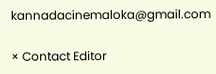kannadacinemaloka@gmail.com

× Contact Editor